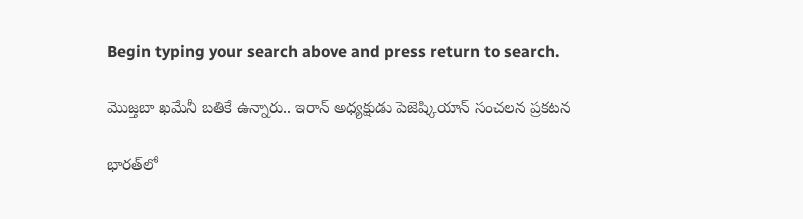Begin typing your search above and press return to search.

మొజ్తబా ఖమేనీ బతికే ఉన్నారు.. ఇరాన్ అధ్యక్షుడు పెజెష్కియాన్ సంచలన ప్రకటన

భారత్‌లో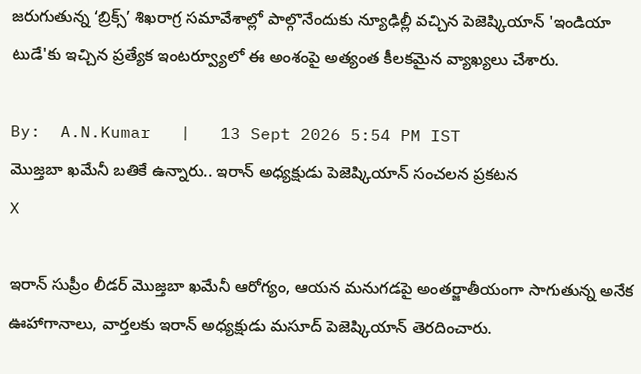జరుగుతున్న ‘బ్రిక్స్’ శిఖరాగ్ర సమావేశాల్లో పాల్గొనేందుకు న్యూఢిల్లీ వచ్చిన పెజెష్కియాన్ 'ఇండియా టుడే'కు ఇచ్చిన ప్రత్యేక ఇంటర్వ్యూలో ఈ అంశంపై అత్యంత కీలకమైన వ్యాఖ్యలు చేశారు.

By:  A.N.Kumar   |   13 Sept 2026 5:54 PM IST
మొజ్తబా ఖమేనీ బతికే ఉన్నారు.. ఇరాన్ అధ్యక్షుడు పెజెష్కియాన్ సంచలన ప్రకటన
X

ఇరాన్ సుప్రీం లీడర్ మొజ్తబా ఖమేనీ ఆరోగ్యం, ఆయన మనుగడపై అంతర్జాతీయంగా సాగుతున్న అనేక ఊహాగానాలు, వార్తలకు ఇరాన్ అధ్యక్షుడు మసూద్ పెజెష్కియాన్ తెరదించారు.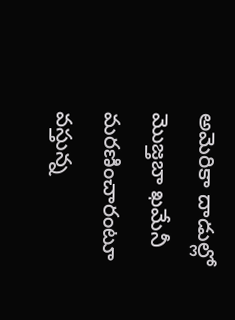అమెరికా దాడుల్లో మొజ్తబా ఖమేనీ మరణించారంటూ వస్తున్న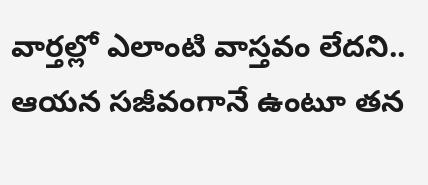వార్తల్లో ఎలాంటి వాస్తవం లేదని.. ఆయన సజీవంగానే ఉంటూ తన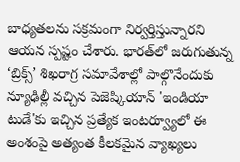బాధ్యతలను సక్రమంగా నిర్వర్తిస్తున్నారని ఆయన స్పష్టం చేశారు. భారత్‌లో జరుగుతున్న ‘బ్రిక్స్’ శిఖరాగ్ర సమావేశాల్లో పాల్గొనేందుకు న్యూఢిల్లీ వచ్చిన పెజెష్కియాన్ 'ఇండియా టుడే'కు ఇచ్చిన ప్రత్యేక ఇంటర్వ్యూలో ఈ అంశంపై అత్యంత కీలకమైన వ్యాఖ్యలు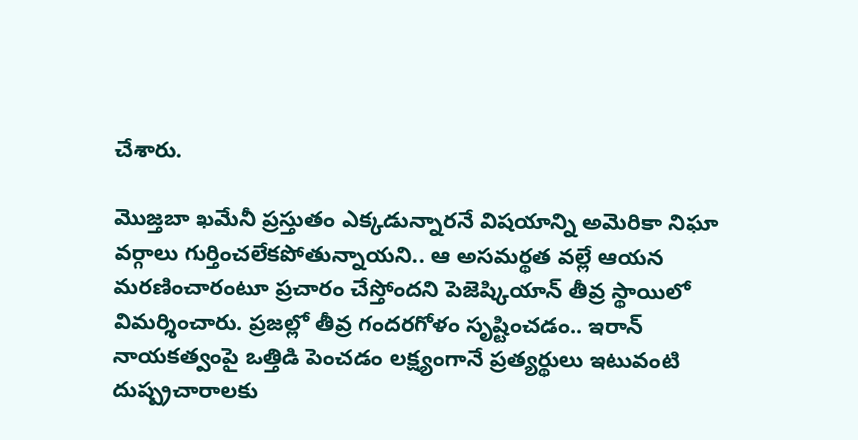చేశారు.

మొజ్తబా ఖమేనీ ప్రస్తుతం ఎక్కడున్నారనే విషయాన్ని అమెరికా నిఘా వర్గాలు గుర్తించలేకపోతున్నాయని.. ఆ అసమర్థత వల్లే ఆయన మరణించారంటూ ప్రచారం చేస్తోందని పెజెష్కియాన్ తీవ్ర స్థాయిలో విమర్శించారు. ప్రజల్లో తీవ్ర గందరగోళం సృష్టించడం.. ఇరాన్ నాయకత్వంపై ఒత్తిడి పెంచడం లక్ష్యంగానే ప్రత్యర్థులు ఇటువంటి దుష్ప్రచారాలకు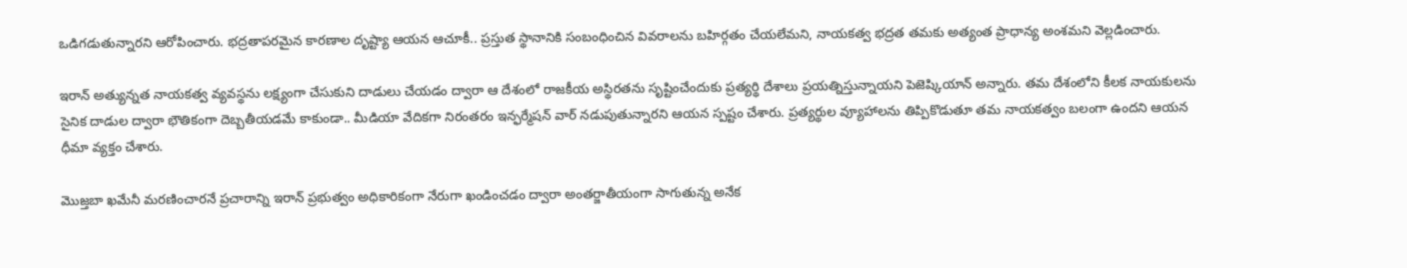ఒడిగడుతున్నారని ఆరోపించారు. భద్రతాపరమైన కారణాల దృష్ట్యా ఆయన ఆచూకీ.. ప్రస్తుత స్థానానికి సంబంధించిన వివరాలను బహిర్గతం చేయలేమని, నాయకత్వ భద్రత తమకు అత్యంత ప్రాధాన్య అంశమని వెల్లడించారు.

ఇరాన్ అత్యున్నత నాయకత్వ వ్యవస్థను లక్ష్యంగా చేసుకుని దాడులు చేయడం ద్వారా ఆ దేశంలో రాజకీయ అస్థిరతను సృష్టించేందుకు ప్రత్యర్థి దేశాలు ప్రయత్నిస్తున్నాయని పెజెష్కియాన్ అన్నారు. తమ దేశంలోని కీలక నాయకులను సైనిక దాడుల ద్వారా భౌతికంగా దెబ్బతీయడమే కాకుండా.. మీడియా వేదికగా నిరంతరం ఇన్ఫర్మేషన్ వార్ నడుపుతున్నారని ఆయన స్పష్టం చేశారు. ప్రత్యర్థుల వ్యూహాలను తిప్పికొడుతూ తమ నాయకత్వం బలంగా ఉందని ఆయన ధీమా వ్యక్తం చేశారు.

మొజ్తబా ఖమేనీ మరణించారనే ప్రచారాన్ని ఇరాన్ ప్రభుత్వం అధికారికంగా నేరుగా ఖండించడం ద్వారా అంతర్జాతీయంగా సాగుతున్న అనేక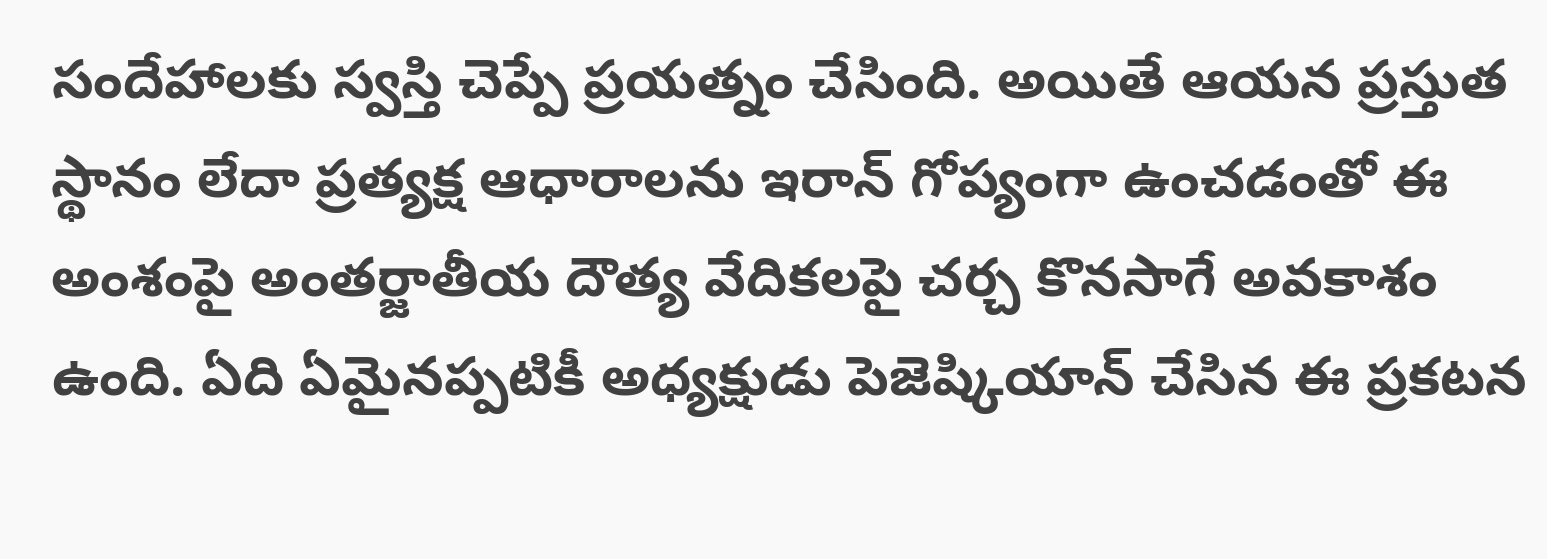సందేహాలకు స్వస్తి చెప్పే ప్రయత్నం చేసింది. అయితే ఆయన ప్రస్తుత స్థానం లేదా ప్రత్యక్ష ఆధారాలను ఇరాన్ గోప్యంగా ఉంచడంతో ఈ అంశంపై అంతర్జాతీయ దౌత్య వేదికలపై చర్చ కొనసాగే అవకాశం ఉంది. ఏది ఏమైనప్పటికీ అధ్యక్షుడు పెజెష్కియాన్ చేసిన ఈ ప్రకటన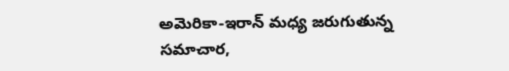అమెరికా-ఇరాన్ మధ్య జరుగుతున్న సమాచార,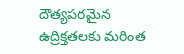దౌత్యపరమైన ఉద్రిక్తతలకు మరింత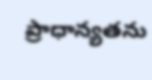ప్రాధాన్యతను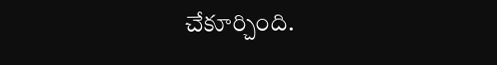చేకూర్చింది.